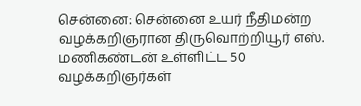சென்னை: சென்னை உயர் நீதிமன்ற வழக்கறிஞரான திருவொற்றியூர் எஸ். மணிகண்டன் உள்ளிட்ட 50 வழக்கறிஞர்கள்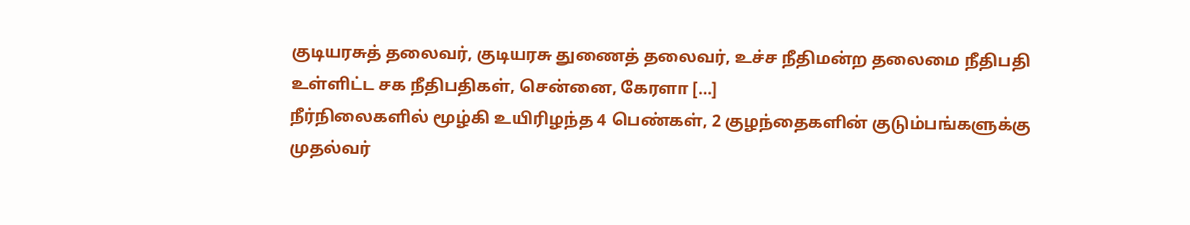குடியரசுத் தலைவர், குடியரசு துணைத் தலைவர், உச்ச நீதிமன்ற தலைமை நீதிபதி உள்ளிட்ட சக நீதிபதிகள், சென்னை, கேரளா […]
நீர்நிலைகளில் மூழ்கி உயிரிழந்த 4 பெண்கள், 2 குழந்தைகளின் குடும்பங்களுக்கு முதல்வர்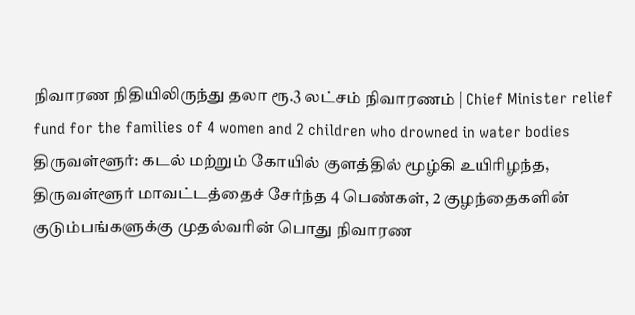நிவாரண நிதியிலிருந்து தலா ரூ.3 லட்சம் நிவாரணம் | Chief Minister relief fund for the families of 4 women and 2 children who drowned in water bodies
திருவள்ளூர்: கடல் மற்றும் கோயில் குளத்தில் மூழ்கி உயிரிழந்த, திருவள்ளூர் மாவட்டத்தைச் சேர்ந்த 4 பெண்கள், 2 குழந்தைகளின் குடும்பங்களுக்கு முதல்வரின் பொது நிவாரண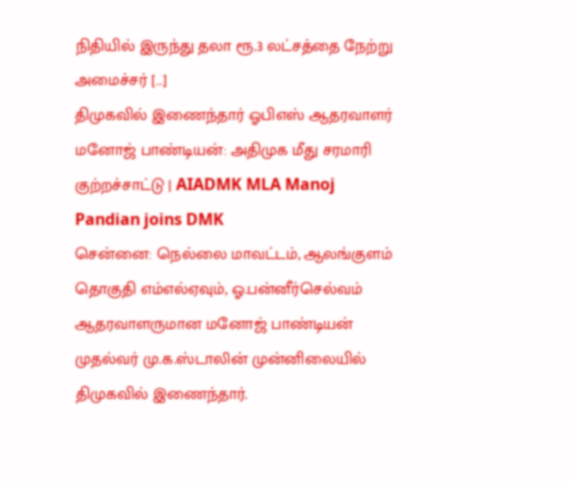நிதியில் இருந்து தலா ரூ.3 லட்சத்தை நேற்று அமைச்சர் […]
திமுகவில் இணைந்தார் ஓபிஎஸ் ஆதரவாளர் மனோஜ் பாண்டியன்: அதிமுக மீது சரமாரி குற்றச்சாட்டு | AIADMK MLA Manoj Pandian joins DMK
சென்னை: நெல்லை மாவட்டம், ஆலங்குளம் தொகுதி எம்எல்ஏவும், ஓ.பன்னீர்செல்வம் ஆதரவாளருமான மனோஜ் பாண்டியன் முதல்வர் மு.க.ஸ்டாலின் முன்னிலையில் திமுகவில் இணைந்தார்.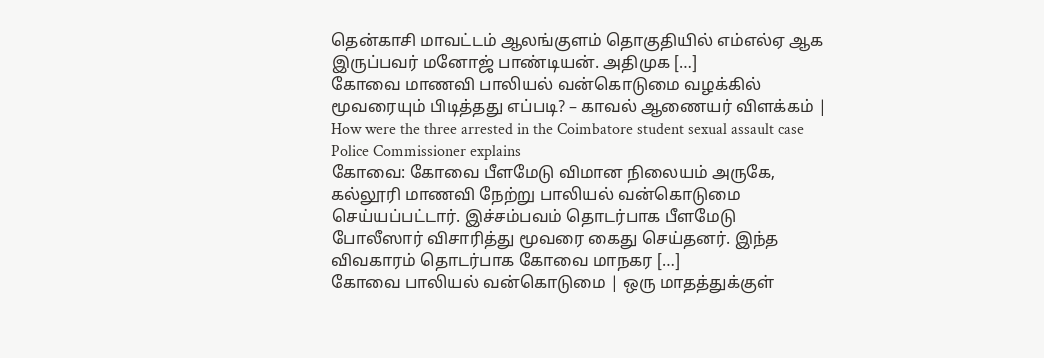தென்காசி மாவட்டம் ஆலங்குளம் தொகுதியில் எம்எல்ஏ ஆக இருப்பவர் மனோஜ் பாண்டியன். அதிமுக […]
கோவை மாணவி பாலியல் வன்கொடுமை வழக்கில் மூவரையும் பிடித்தது எப்படி? – காவல் ஆணையர் விளக்கம் | How were the three arrested in the Coimbatore student sexual assault case Police Commissioner explains
கோவை: கோவை பீளமேடு விமான நிலையம் அருகே, கல்லூரி மாணவி நேற்று பாலியல் வன்கொடுமை செய்யப்பட்டார். இச்சம்பவம் தொடர்பாக பீளமேடு போலீஸார் விசாரித்து மூவரை கைது செய்தனர். இந்த விவகாரம் தொடர்பாக கோவை மாநகர […]
கோவை பாலியல் வன்கொடுமை | ஒரு மாதத்துக்குள்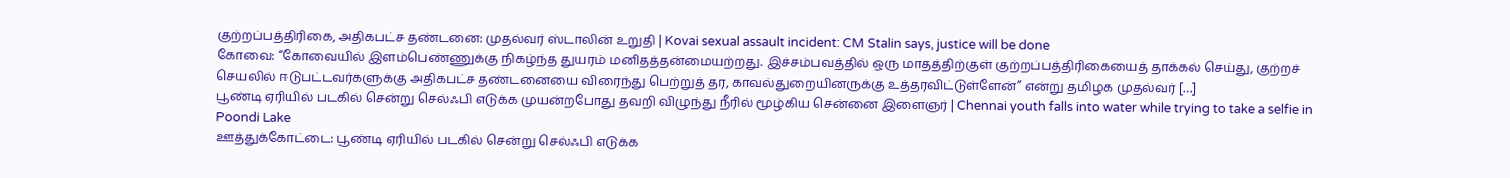குற்றப்பத்திரிகை, அதிகபட்ச தண்டனை: முதல்வர் ஸ்டாலின் உறுதி | Kovai sexual assault incident: CM Stalin says, justice will be done
கோவை: “கோவையில் இளம்பெண்ணுக்கு நிகழ்ந்த துயரம் மனிதத்தன்மையற்றது. இச்சம்பவத்தில் ஒரு மாதத்திற்குள் குற்றப்பத்திரிகையைத் தாக்கல் செய்து, குற்றச் செயலில் ஈடுபட்டவர்களுக்கு அதிகபட்ச தண்டனையை விரைந்து பெற்றுத் தர, காவல்துறையினருக்கு உத்தரவிட்டுள்ளேன்” என்று தமிழக முதல்வர் […]
பூண்டி ஏரியில் படகில் சென்று செல்ஃபி எடுக்க முயன்றபோது தவறி விழுந்து நீரில் மூழ்கிய சென்னை இளைஞர் | Chennai youth falls into water while trying to take a selfie in Poondi Lake
ஊத்துக்கோட்டை: பூண்டி ஏரியில் படகில் சென்று செல்ஃபி எடுக்க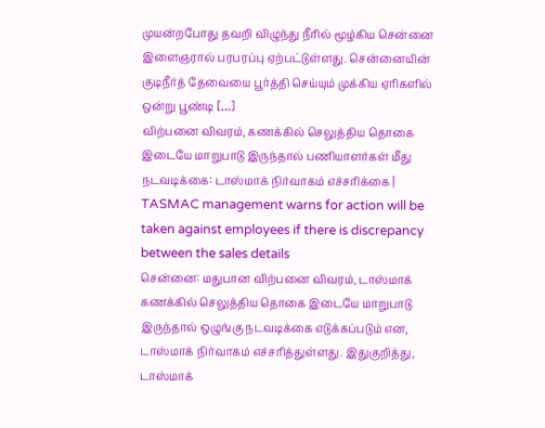முயன்றபோது தவறி விழுந்து நீரில் மூழ்கிய சென்னை இளைஞரால் பரபரப்பு ஏற்பட்டுள்ளது. சென்னையின் குடிநீர்த் தேவையை பூர்த்தி செய்யும் முக்கிய ஏரிகளில் ஒன்று பூண்டி […]
விற்பனை விவரம், கணக்கில் செலுத்திய தொகை இடையே மாறுபாடு இருந்தால் பணியாளர்கள் மீது நடவடிக்கை: டாஸ்மாக் நிர்வாகம் எச்சரிக்கை | TASMAC management warns for action will be taken against employees if there is discrepancy between the sales details
சென்னை: மதுபான விற்பனை விவரம், டாஸ்மாக் கணக்கில் செலுத்திய தொகை இடையே மாறுபாடு இருந்தால் ஒழுங்கு நடவடிக்கை எடுக்கப்படும் என, டாஸ்மாக் நிர்வாகம் எச்சரித்துள்ளது. இதுகுறித்து, டாஸ்மாக்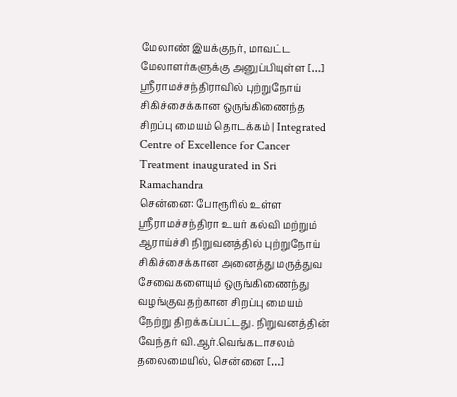மேலாண் இயக்குநர், மாவட்ட மேலாளர்களுக்கு அனுப்பியுள்ள […]
ஸ்ரீராமச்சந்திராவில் புற்றுநோய் சிகிச்சைக்கான ஒருங்கிணைந்த சிறப்பு மையம் தொடக்கம் | Integrated Centre of Excellence for Cancer Treatment inaugurated in Sri Ramachandra
சென்னை: போரூரில் உள்ள ஸ்ரீராமச்சந்திரா உயர் கல்வி மற்றும் ஆராய்ச்சி நிறுவனத்தில் புற்றுநோய் சிகிச்சைக்கான அனைத்து மருத்துவ சேவைகளையும் ஒருங்கிணைந்து வழங்குவதற்கான சிறப்பு மையம் நேற்று திறக்கப்பட்டது. நிறுவனத்தின் வேந்தர் வி.ஆர்.வெங்கடாசலம் தலைமையில், சென்னை […]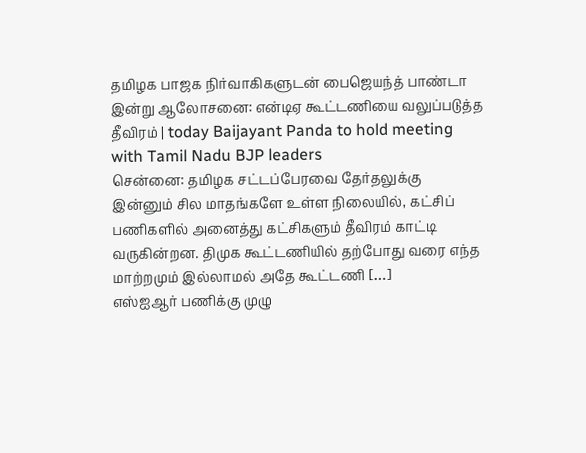தமிழக பாஜக நிர்வாகிகளுடன் பைஜெயந்த் பாண்டா இன்று ஆலோசனை: என்டிஏ கூட்டணியை வலுப்படுத்த தீவிரம் | today Baijayant Panda to hold meeting with Tamil Nadu BJP leaders
சென்னை: தமிழக சட்டப்பேரவை தேர்தலுக்கு இன்னும் சில மாதங்களே உள்ள நிலையில், கட்சிப் பணிகளில் அனைத்து கட்சிகளும் தீவிரம் காட்டி வருகின்றன. திமுக கூட்டணியில் தற்போது வரை எந்த மாற்றமும் இல்லாமல் அதே கூட்டணி […]
எஸ்ஐஆர் பணிக்கு முழு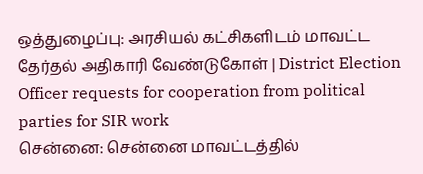ஒத்துழைப்பு: அரசியல் கட்சிகளிடம் மாவட்ட தேர்தல் அதிகாரி வேண்டுகோள் | District Election Officer requests for cooperation from political parties for SIR work
சென்னை: சென்னை மாவட்டத்தில்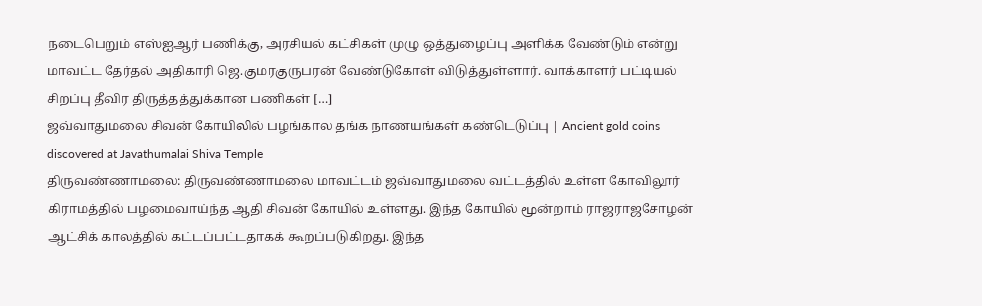நடைபெறும் எஸ்ஐஆர் பணிக்கு, அரசியல் கட்சிகள் முழு ஒத்துழைப்பு அளிக்க வேண்டும் என்று மாவட்ட தேர்தல் அதிகாரி ஜெ.குமரகுருபரன் வேண்டுகோள் விடுத்துள்ளார். வாக்காளர் பட்டியல் சிறப்பு தீவிர திருத்தத்துக்கான பணிகள் […]
ஜவ்வாதுமலை சிவன் கோயிலில் பழங்கால தங்க நாணயங்கள் கண்டெடுப்பு | Ancient gold coins discovered at Javathumalai Shiva Temple
திருவண்ணாமலை: திருவண்ணாமலை மாவட்டம் ஜவ்வாதுமலை வட்டத்தில் உள்ள கோவிலூர் கிராமத்தில் பழமைவாய்ந்த ஆதி சிவன் கோயில் உள்ளது. இந்த கோயில் மூன்றாம் ராஜராஜசோழன் ஆட்சிக் காலத்தில் கட்டப்பட்டதாகக் கூறப்படுகிறது. இந்த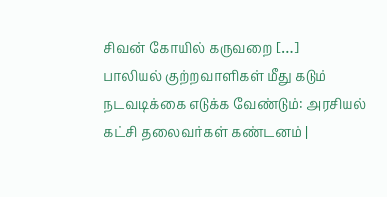சிவன் கோயில் கருவறை […]
பாலியல் குற்றவாளிகள் மீது கடும் நடவடிக்கை எடுக்க வேண்டும்: அரசியல் கட்சி தலைவர்கள் கண்டனம் |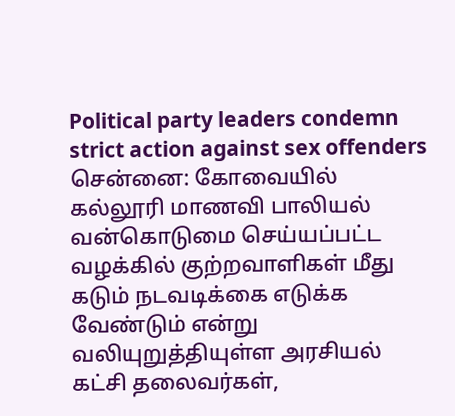Political party leaders condemn strict action against sex offenders
சென்னை: கோவையில் கல்லூரி மாணவி பாலியல் வன்கொடுமை செய்யப்பட்ட வழக்கில் குற்றவாளிகள் மீது கடும் நடவடிக்கை எடுக்க வேண்டும் என்று வலியுறுத்தியுள்ள அரசியல் கட்சி தலைவர்கள்,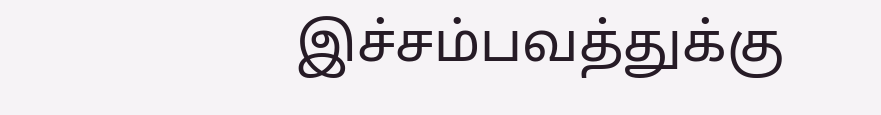இச்சம்பவத்துக்கு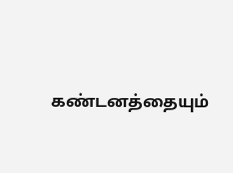கண்டனத்தையும்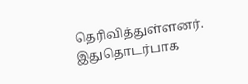தெரிவித்துள்ளனர். இதுதொடர்பாக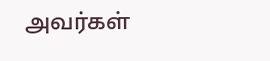அவர்கள்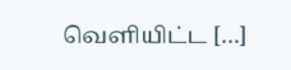வெளியிட்ட […]